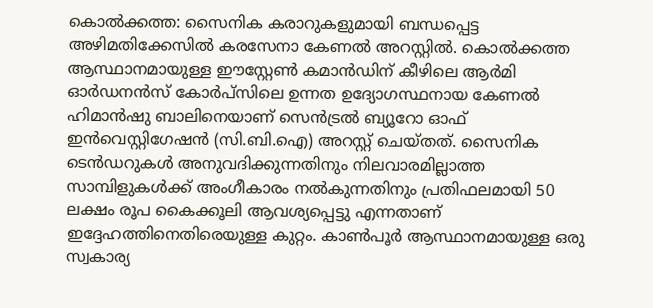കൊൽക്കത്ത: സൈനിക കരാറുകളുമായി ബന്ധപ്പെട്ട അഴിമതിക്കേസിൽ കരസേനാ കേണൽ അറസ്റ്റിൽ. കൊൽക്കത്ത ആസ്ഥാനമായുള്ള ഈസ്റ്റേൺ കമാൻഡിന് കീഴിലെ ആർമി ഓർഡനൻസ് കോർപ്സിലെ ഉന്നത ഉദ്യോഗസ്ഥനായ കേണൽ ഹിമാൻഷു ബാലിനെയാണ് സെൻട്രൽ ബ്യൂറോ ഓഫ് ഇൻവെസ്റ്റിഗേഷൻ (സി.ബി.ഐ) അറസ്റ്റ് ചെയ്തത്. സൈനിക ടെൻഡറുകൾ അനുവദിക്കുന്നതിനും നിലവാരമില്ലാത്ത സാമ്പിളുകൾക്ക് അംഗീകാരം നൽകുന്നതിനും പ്രതിഫലമായി 50 ലക്ഷം രൂപ കൈക്കൂലി ആവശ്യപ്പെട്ടു എന്നതാണ് ഇദ്ദേഹത്തിനെതിരെയുള്ള കുറ്റം. കാൺപൂർ ആസ്ഥാനമായുള്ള ഒരു സ്വകാര്യ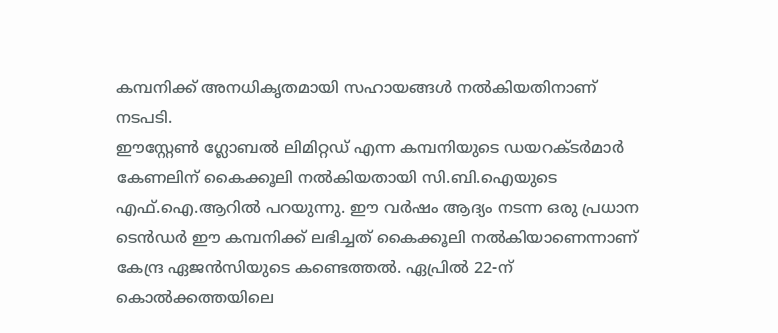കമ്പനിക്ക് അനധികൃതമായി സഹായങ്ങൾ നൽകിയതിനാണ് നടപടി.
ഈസ്റ്റേൺ ഗ്ലോബൽ ലിമിറ്റഡ് എന്ന കമ്പനിയുടെ ഡയറക്ടർമാർ കേണലിന് കൈക്കൂലി നൽകിയതായി സി.ബി.ഐയുടെ എഫ്.ഐ.ആറിൽ പറയുന്നു. ഈ വർഷം ആദ്യം നടന്ന ഒരു പ്രധാന ടെൻഡർ ഈ കമ്പനിക്ക് ലഭിച്ചത് കൈക്കൂലി നൽകിയാണെന്നാണ് കേന്ദ്ര ഏജൻസിയുടെ കണ്ടെത്തൽ. ഏപ്രിൽ 22-ന് കൊൽക്കത്തയിലെ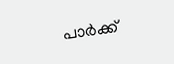പാർക്ക്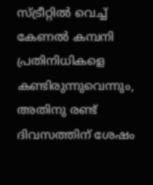സ്ട്രീറ്റിൽ വെച്ച് കേണൽ കമ്പനി പ്രതിനിധികളെ കണ്ടിരുന്നുവെന്നും, അതിനു രണ്ട് ദിവസത്തിന് ശേഷം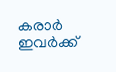കരാർ ഇവർക്ക്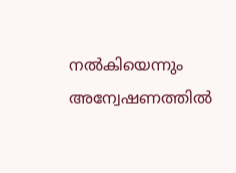നൽകിയെന്നും അന്വേഷണത്തിൽ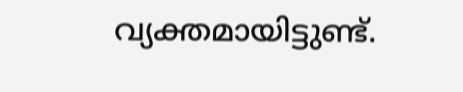വ്യക്തമായിട്ടുണ്ട്.